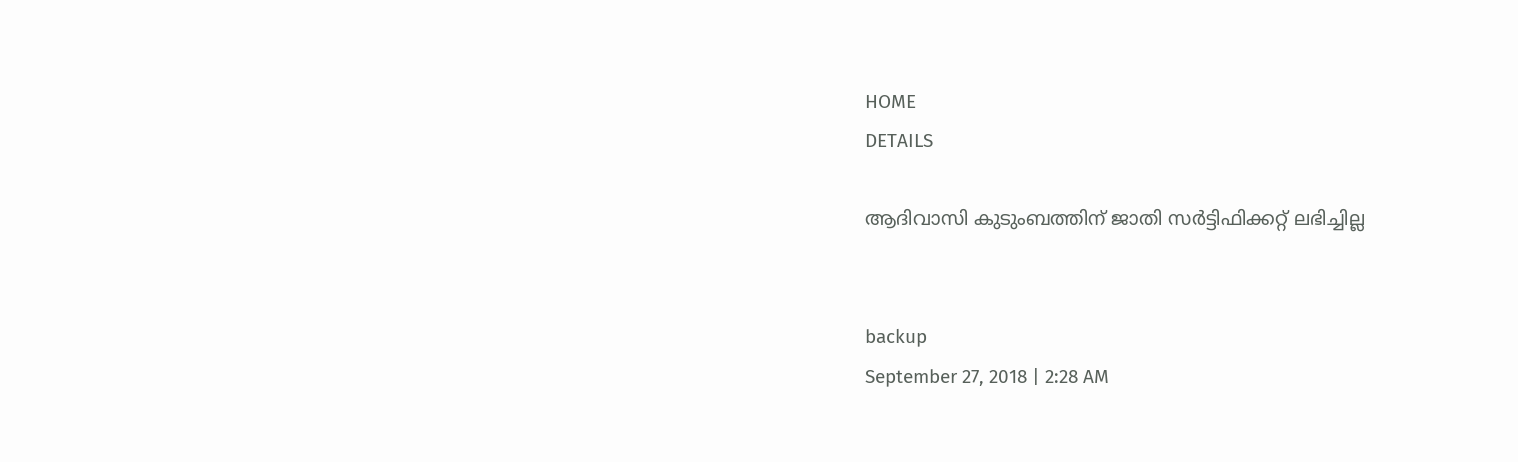HOME
DETAILS

ആദിവാസി കുടുംബത്തിന് ജാതി സര്‍ട്ടിഫിക്കറ്റ് ലഭിച്ചില്ല


backup
September 27, 2018 | 2:28 AM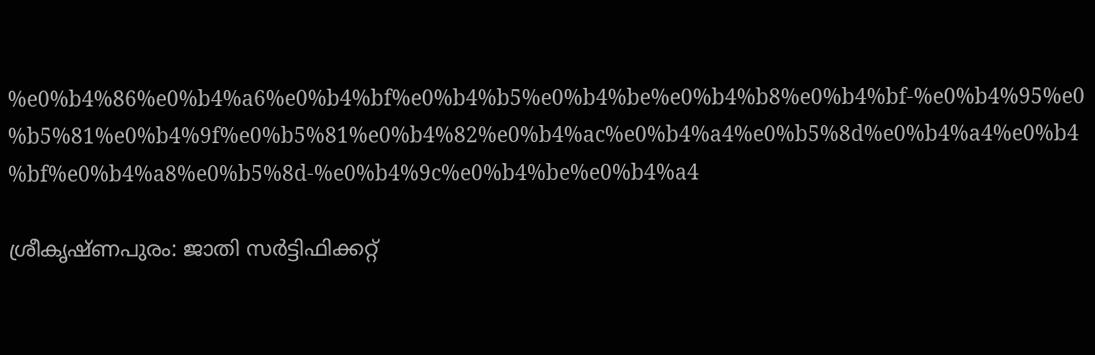%e0%b4%86%e0%b4%a6%e0%b4%bf%e0%b4%b5%e0%b4%be%e0%b4%b8%e0%b4%bf-%e0%b4%95%e0%b5%81%e0%b4%9f%e0%b5%81%e0%b4%82%e0%b4%ac%e0%b4%a4%e0%b5%8d%e0%b4%a4%e0%b4%bf%e0%b4%a8%e0%b5%8d-%e0%b4%9c%e0%b4%be%e0%b4%a4

ശ്രീകൃഷ്ണപുരം: ജാതി സര്‍ട്ടിഫിക്കറ്റ്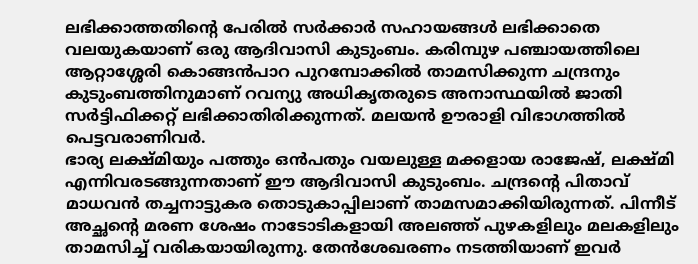ലഭിക്കാത്തതിന്റെ പേരില്‍ സര്‍ക്കാര്‍ സഹായങ്ങള്‍ ലഭിക്കാതെ വലയുകയാണ് ഒരു ആദിവാസി കുടുംബം. കരിമ്പുഴ പഞ്ചായത്തിലെ ആറ്റാശ്ശേരി കൊങ്ങന്‍പാറ പുറമ്പോക്കില്‍ താമസിക്കുന്ന ചന്ദ്രനും കുടുംബത്തിനുമാണ് റവന്യു അധികൃതരുടെ അനാസ്ഥയില്‍ ജാതി സര്‍ട്ടിഫിക്കറ്റ് ലഭിക്കാതിരിക്കുന്നത്. മലയന്‍ ഊരാളി വിഭാഗത്തില്‍ പെട്ടവരാണിവര്‍.
ഭാര്യ ലക്ഷ്മിയും പത്തും ഒന്‍പതും വയലുള്ള മക്കളായ രാജേഷ്, ലക്ഷ്മി എന്നിവരടങ്ങുന്നതാണ് ഈ ആദിവാസി കുടുംബം. ചന്ദ്രന്റെ പിതാവ് മാധവന്‍ തച്ചനാട്ടുകര തൊടുകാപ്പിലാണ് താമസമാക്കിയിരുന്നത്. പിന്നീട് അച്ഛന്റെ മരണ ശേഷം നാടോടികളായി അലഞ്ഞ് പുഴകളിലും മലകളിലും താമസിച്ച് വരികയായിരുന്നു. തേന്‍ശേഖരണം നടത്തിയാണ് ഇവര്‍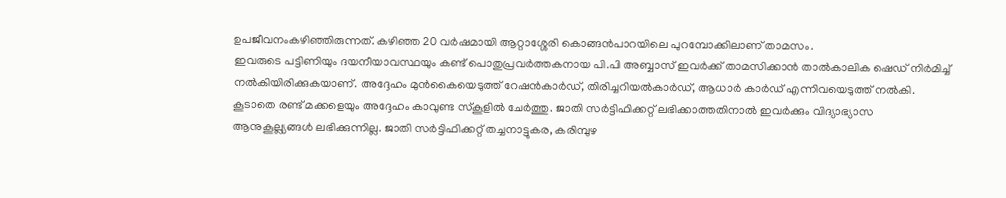ഉപജീവനംകഴിഞ്ഞിരുന്നത്. കഴിഞ്ഞ 20 വര്‍ഷമായി ആറ്റാശ്ശേരി കൊങ്ങന്‍പാറയിലെ പുറമ്പോക്കിലാണ് താമസം.
ഇവരുടെ പട്ടിണിയും ദയനീയാവസ്ഥയും കണ്ട് പൊതുപ്രവര്‍ത്തകനായ പി.പി അബ്ബാസ് ഇവര്‍ക്ക് താമസിക്കാന്‍ താല്‍കാലിക ഷെഡ് നിര്‍മിച്ച് നല്‍കിയിരിക്കുകയാണ്. അദ്ദേഹം മുന്‍കൈയെടുത്ത് റേഷന്‍കാര്‍ഡ്, തിരിച്ചറിയല്‍കാര്‍ഡ്, ആധാര്‍ കാര്‍ഡ് എന്നിവയെടുത്ത് നല്‍കി. കൂടാതെ രണ്ട് മക്കളെയും അദ്ദേഹം കാവുണ്ട സ്‌കൂളില്‍ ചേര്‍ത്തു. ജാതി സര്‍ട്ടിഫിക്കറ്റ് ലഭിക്കാത്തതിനാല്‍ ഇവര്‍ക്കും വിദ്യാഭ്യാസ ആനുകൂല്ല്യങ്ങള്‍ ലഭിക്കുന്നില്ല. ജാതി സര്‍ട്ടിഫിക്കറ്റ് തച്ചനാട്ടുകര, കരിമ്പുഴ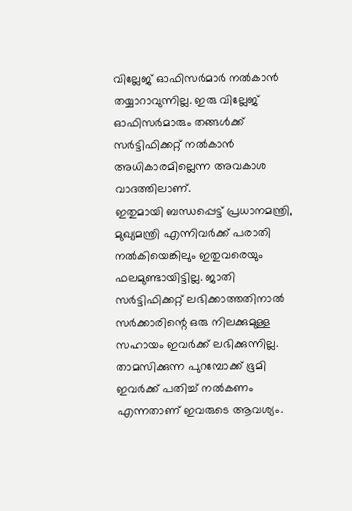വില്ലേജ് ഓഫിസര്‍മാര്‍ നല്‍കാന്‍ തയ്യാറാവുന്നില്ല. ഇരു വില്ലേജ് ഓഫിസര്‍മാരും തങ്ങള്‍ക്ക് സര്‍ട്ടിഫിക്കറ്റ് നല്‍കാന്‍ അധികാരമില്ലെന്ന അവകാശ വാദത്തിലാണ്.
ഇതുമായി ബന്ധപ്പെട്ട് പ്രധാനമന്ത്രി, മുഖ്യമന്ത്രി എന്നിവര്‍ക്ക് പരാതി നല്‍കിയെങ്കിലും ഇതുവരെയും ഫലമുണ്ടായിട്ടില്ല. ജാതി സര്‍ട്ടിഫിക്കറ്റ് ലഭിക്കാത്തതിനാല്‍ സര്‍ക്കാരിന്റെ ഒരു നിലക്കുമുള്ള സഹായം ഇവര്‍ക്ക് ലഭിക്കുന്നില്ല. താമസിക്കുന്ന പുറമ്പോക്ക് ഭൂമി ഇവര്‍ക്ക് പതിച്ച് നല്‍കണം എന്നതാണ് ഇവരുടെ ആവശ്യം.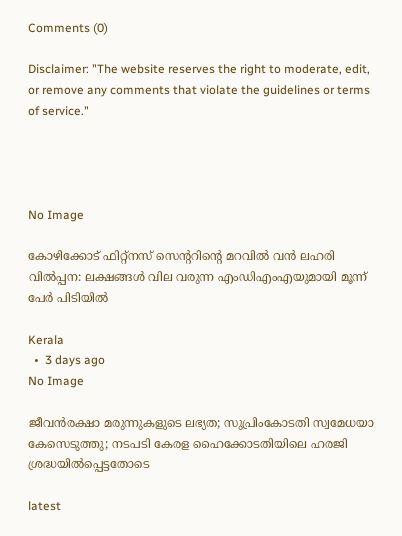Comments (0)

Disclaimer: "The website reserves the right to moderate, edit, or remove any comments that violate the guidelines or terms of service."




No Image

കോഴിക്കോട് ഫിറ്റ്‌നസ് സെന്ററിന്റെ മറവില്‍ വന്‍ ലഹരി വില്‍പ്പന: ലക്ഷങ്ങള്‍ വില വരുന്ന എംഡിഎംഎയുമായി മൂന്ന് പേര്‍ പിടിയില്‍

Kerala
  •  3 days ago
No Image

ജീവൻരക്ഷാ മരുന്നുകളുടെ ലഭ്യത; സുപ്രിംകോടതി സ്വമേധയാ കേസെടുത്തു; നടപടി കേരള ഹൈക്കോടതിയിലെ ഹരജി ശ്രദ്ധയിൽപ്പെട്ടതോടെ

latest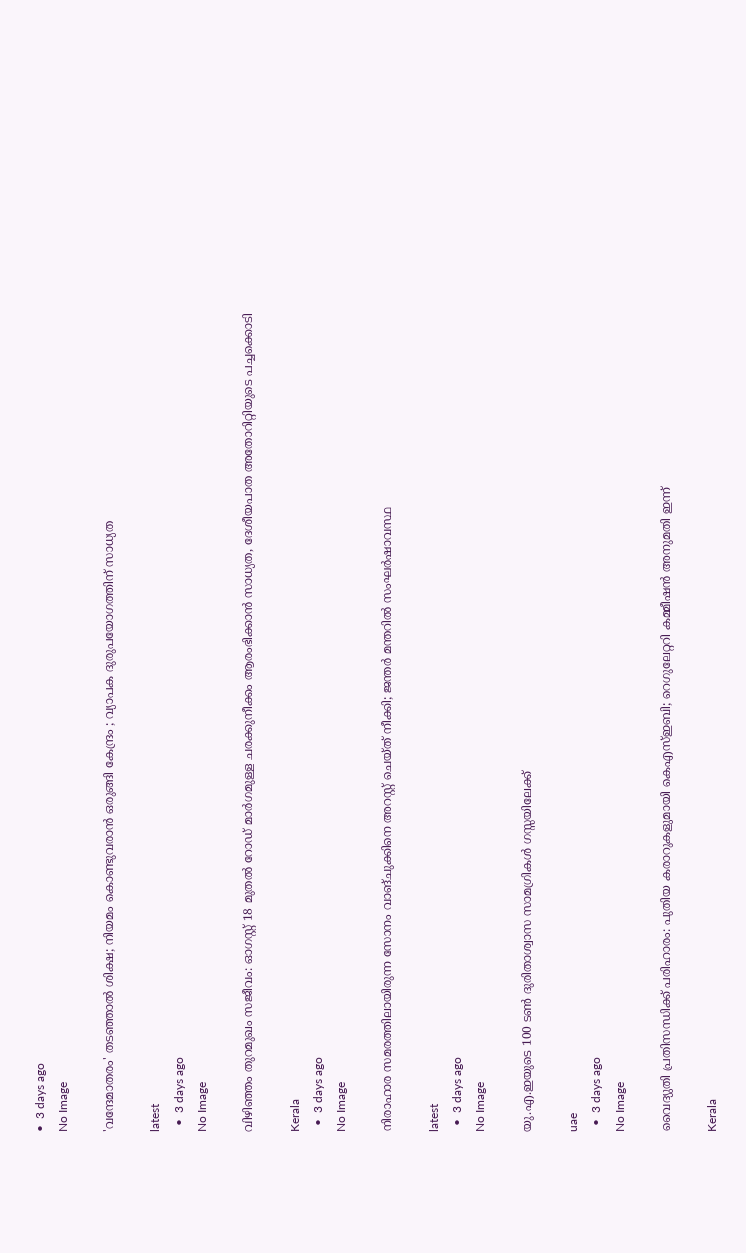•  3 days ago
No Image

'വന്ദേമാതരം' തടഞ്ഞാൽ ശിക്ഷ; നിയമം കൊണ്ടുവരാൻ ഒരുങ്ങി കേന്ദ്രം ; വ്യാപക ദുരുപയോഗത്തിന് സാധ്യത

latest
  •  3 days ago
No Image

വിഴിഞ്ഞം തുറമുഖം സജീവം: ഓഗസ്റ്റ് 18 മുതല്‍ റോഡ് മാര്‍ഗമുള്ള ചരക്കുനീക്കം ആരംഭിക്കാന്‍ സാധ്യത, ദേശീയപാത അതോറിറ്റിയുടെ പച്ചക്കൊടി

Kerala
  •  3 days ago
No Image

നിരാഹാര സമരത്തിലായിരുന്ന സോനം വാങ്ചുക്കിനെ അറസ്റ്റ് ചെയ്ത് നീക്കി; ജന്തര്‍ മന്തറില്‍ സംഘര്‍ഷാവസ്ഥ

latest
  •  3 days ago
No Image

യു.എ.ഇയുടെ 100 ടണ്‍ ദുരിതാശ്വാസ സാമഗ്രികള്‍ ഗസ്സയിലേക്ക്

uae
  •  3 days ago
No Image

വൈദ്യുതി പ്രതിസന്ധിക്ക് പരിഹാരം: പുതിയ കരാറുകളുമായി കെഎസ്ഇബി; റെഗുലേറ്ററി കമ്മീഷന്‍ അനുമതി ഇന്ന്

Kerala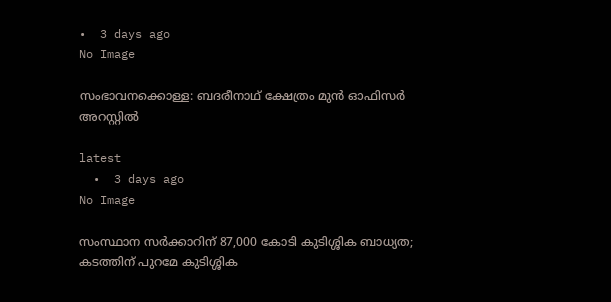•  3 days ago
No Image

സംഭാവനക്കൊള്ള: ബദരീനാഥ് ക്ഷേത്രം മുൻ ഓഫിസർ അറസ്റ്റിൽ

latest
  •  3 days ago
No Image

സംസ്ഥാന സർക്കാറിന് 87,000 കോടി കുടിശ്ശിക ബാധ്യത; കടത്തിന് പുറമേ കുടിശ്ശിക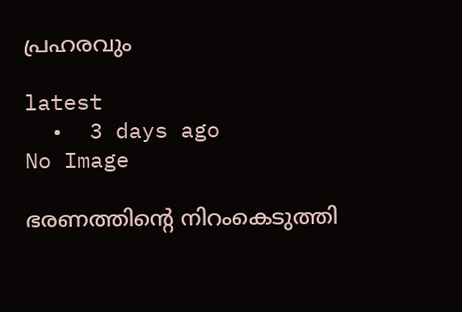പ്രഹരവും

latest
  •  3 days ago
No Image

ഭരണത്തിന്റെ നിറംകെടുത്തി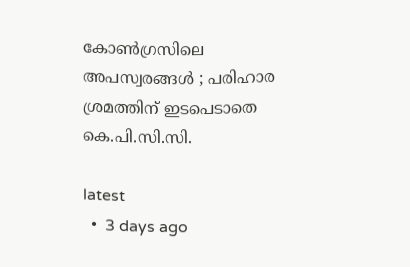കോൺഗ്രസിലെ അപസ്വരങ്ങൾ ; പരിഹാര ശ്രമത്തിന് ഇടപെടാതെ കെ.പി.സി.സി.

latest
  •  3 days ago